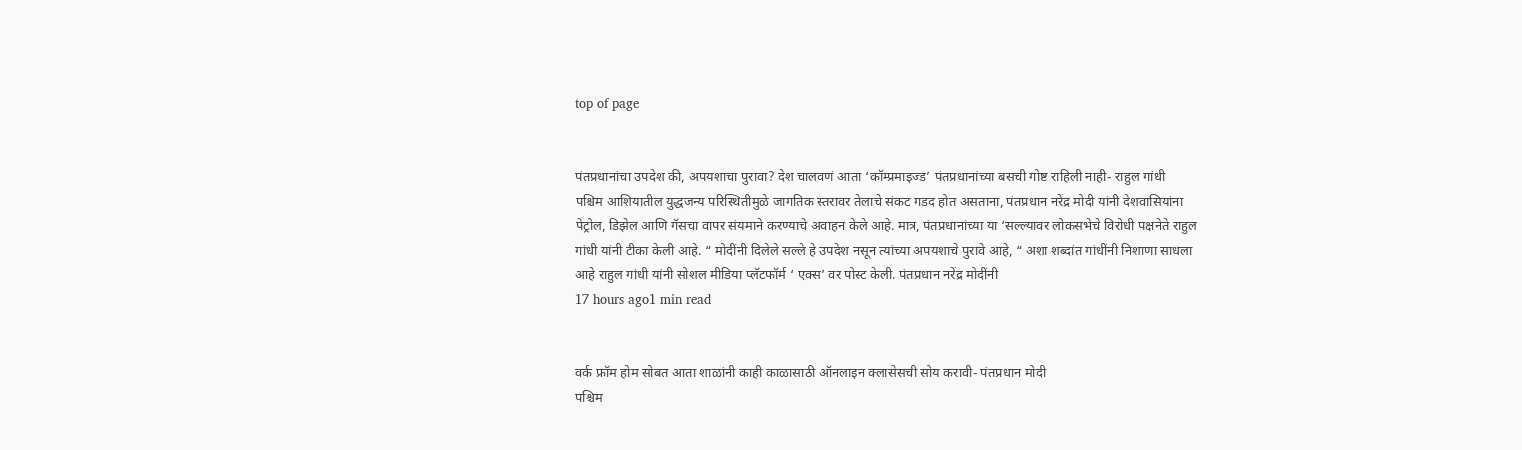top of page


पंतप्रधानांचा उपदेश की, अपयशाचा पुरावा? देश चालवणं आता ‘कॉम्प्रमाइज्ड’ पंतप्रधानांच्या बसची गोष्ट राहिली नाही- राहुल गांधी
पश्चिम आशियातील युद्धजन्य परिस्थितीमुळे जागतिक स्तरावर तेलाचे संकट गडद होत असताना, पंतप्रधान नरेंद्र मोदी यांनी देशवासियांना पेट्रोल, डिझेल आणि गॅसचा वापर संयमाने करण्याचे अवाहन केले आहे. मात्र, पंतप्रधानांच्या या ‘सल्ल्यावर लोकसभेचे विरोधी पक्षनेते राहुल गांधी यांनी टीका केली आहे. “ मोदींनी दिलेले सल्ले हे उपदेश नसून त्यांच्या अपयशाचे पुरावे आहे, “ अशा शब्दांत गांधींनी निशाणा साधला आहे राहुल गांधी यांनी सोशल मीडिया प्लॅटफॉर्म ‘ एक्स’ वर पोस्ट केली. पंतप्रधान नरेंद्र मोदींनी
17 hours ago1 min read


वर्क फ्रॉम होम सोबत आता शाळांनी काही काळासाठी ऑनलाइन क्लासेसची सोय करावी- पंतप्रधान मोदी
पश्चिम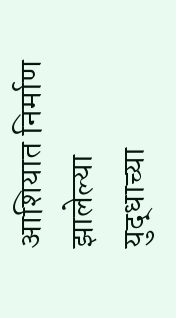आशियात निर्माण झालेल्या युद्धाच्या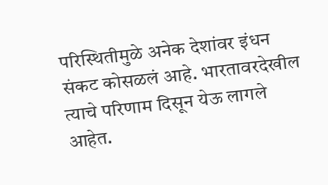परिस्थितीमुळे अनेक देशांवर इंधन संकट कोसळलं आहे. भारतावरदेखील त्याचे परिणाम दिसून येऊ लागले आहेत.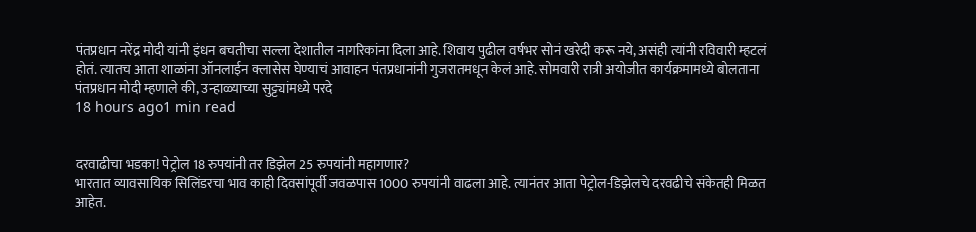पंतप्रधान नरेंद्र मोदी यांनी इंधन बचतीचा सल्ला देशातील नागरिकांना दिला आहे. शिवाय पुढील वर्षभर सोनं खरेदी करू नये, असंही त्यांनी रविवारी म्हटलं होतं. त्यातच आता शाळांना ऑनलाईन क्लासेस घेण्याचं आवाहन पंतप्रधानांनी गुजरातमधून केलं आहे. सोमवारी रात्री अयोजीत कार्यक्रमामध्ये बोलताना पंतप्रधान मोदी म्हणाले की, उन्हाळ्याच्या सुट्ट्यांमध्ये परदे
18 hours ago1 min read


दरवाढीचा भडका! पेट्रोल 18 रुपयांनी तर डिझेल 25 रुपयांनी महागणार?
भारतात व्यावसायिक सिलिंडरचा भाव काही दिवसांपूर्वी जवळपास 1000 रुपयांनी वाढला आहे. त्यानंतर आता पेट्रोल-डिझेलचे दरवढीचे संकेतही मिळत आहेत.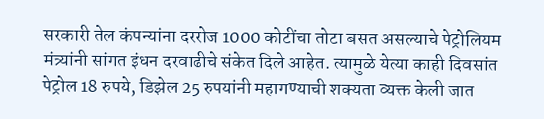सरकारी तेल कंपन्यांना दररोज 1000 कोटींचा तोटा बसत असल्याचे पेट्रोलियम मंत्र्यांनी सांगत इंधन दरवाढीचे संकेत दिले आहेत. त्यामुळे येत्या काही दिवसांत पेट्रोल 18 रुपये, डिझेल 25 रुपयांनी महागण्याची शक्यता व्यक्त केली जात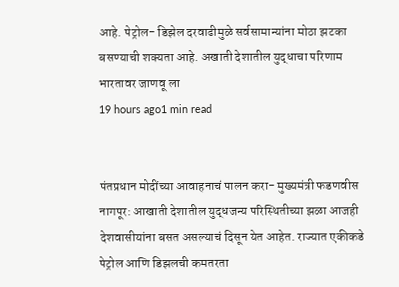आहे. पेट्रोल- डिझेल दरवाढीमुळे सर्वसामान्यांना मोठा झटका बसण्याची शक्यता आहे. अखाती देशातील युद्धाचा परिणाम भारतावर जाणवू ला
19 hours ago1 min read


पंतप्रधान मोदींच्या आवाहनाचं पालन करा- मुख्यमंत्री फडणवीस
नागपूर: आखाती देशातील युद्धजन्य परिस्थितीच्या झळा आजही देशवासीयांना बसत असल्याचं दिसून येत आहेत. राज्यात एकीकडे पेट्रोल आणि डिझलची कमतरता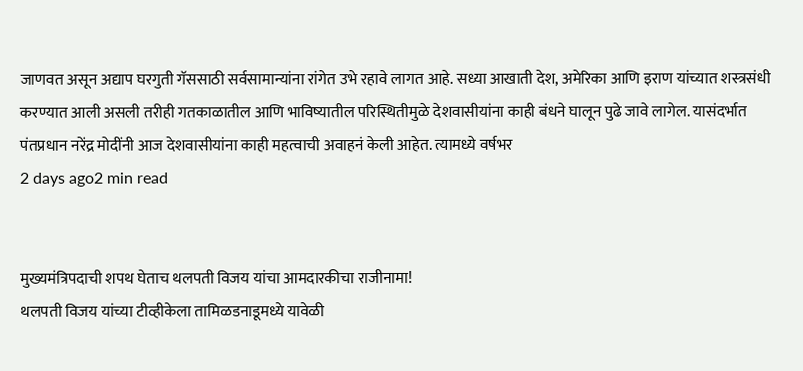जाणवत असून अद्याप घरगुती गॅससाठी सर्वसामान्यांना रांगेत उभे रहावे लागत आहे. सध्या आखाती देश, अमेरिका आणि इराण यांच्यात शस्त्रसंधी करण्यात आली असली तरीही गतकाळातील आणि भाविष्यातील परिस्थितीमुळे देशवासीयांना काही बंधने घालून पुढे जावे लागेल. यासंदर्भात पंतप्रधान नरेंद्र मोदींनी आज देशवासीयांना काही महत्वाची अवाहनं केली आहेत. त्यामध्ये वर्षभर
2 days ago2 min read


मुख्यमंत्रिपदाची शपथ घेताच थलपती विजय यांचा आमदारकीचा राजीनामा!
थलपती विजय यांच्या टीव्हीकेला तामिळडनाडूमध्ये यावेळी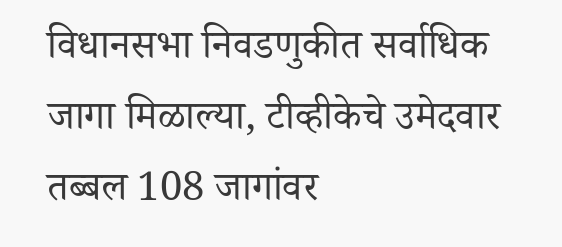विधानसभा निवडणुकीत सर्वाधिक जागा मिळाल्या, टीव्हीकेचे उमेदवार तब्बल 108 जागांवर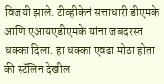विजयी झाले. टीव्हीकेनं सत्ताधारी डीएमके आणि एआयएडीएमके यांना जबदरस्त धक्का दिला. हा धक्का एवढा मोठा होता की स्टॅलिन देखील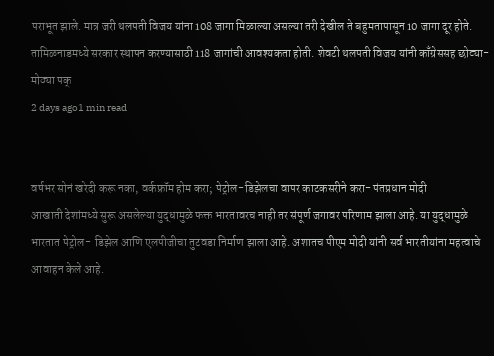पराभूत झाले. मात्र जरी थलपती विजय यांना 108 जागा मिळाल्या असल्या तरी देखील ते बहुमतापासून 10 जागा दूर होते. तामिळनाडमध्ये सरकार स्थापन करण्यासाठी 118 जागांची आवश्यकता होती. शेवटी थलपती विजय यांनी काँग्रेससह छोट्या- मोठ्या पक्
2 days ago1 min read


वर्षभर सोनं खरेदी करू नका, वर्कफ्रॉम होम करा; पेट्रोल-डिझेलचा वापर काटकसरीने करा- पंतप्रधान मोदी
आखाती देशांमध्ये सुरू असलेल्या युद्धामुळे फक्त भारतावरच नाही तर संपूर्ण जगावर परिणाम झाला आहे. या युद्धामुळे भारतात पेट्रोल- डिझेल आणि एलपीजीचा तुटवडा निर्माण झाला आहे. अशातच पीएम मोदी यांनी सर्व भारतीयांना महत्वाचे आवाहन केले आहे.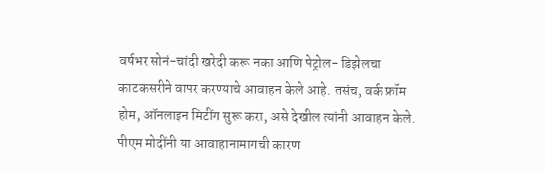वर्षभर सोनं-चांदी खरेदी करू नका आणि पेट्रोल- डिझेलचा काटकसरीने वापर करण्याचे आवाहन केले आहे. तसंच, वर्क फ्रॉम होम, ऑनलाइन मिटींग सुरू करा, असे देखील त्यांनी आवाहन केले. पीएम मोदींनी या आवाहानामागची कारण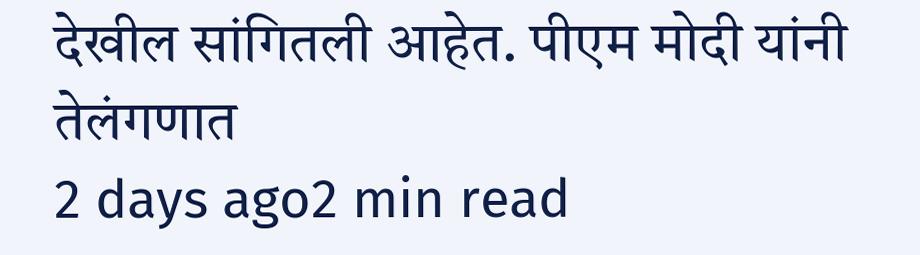देखील सांगितली आहेत. पीएम मोदी यांनी तेलंगणात
2 days ago2 min read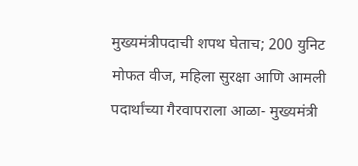मुख्यमंत्रीपदाची शपथ घेताच; 200 युनिट मोफत वीज, महिला सुरक्षा आणि आमली पदार्थांच्या गैरवापराला आळा- मुख्यमंत्री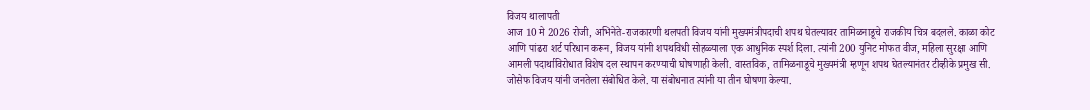विजय थालापती
आज 10 मे 2026 रोजी, अभिनेते-राजकारणी थलपती विजय यांनी मुख्यमंत्रीपदाची शपथ घेतल्यावर तामिळनाडूचे राजकीय चित्र बदलले. काळा कोट आणि पांढरा शर्ट परिधान करून, विजय यांनी शपथविधी सोहळ्याला एक आधुनिक स्पर्श दिला. त्यांनी 200 युनिट मोफत वीज, महिला सुरक्षा आणि आमली पदार्थाविरोधात विशेष दल स्थापन करण्याची घोषणाही केली. वास्तविक, तामिळनाडूचे मुख्यमंत्री म्हणून शपथ घेतल्यानंतर टीव्हीके प्रमुख सी. जोसेफ विजय यांनी जनतेला संबोधित केले. या संबोधनात त्यांनी या तीन घोषणा केल्या.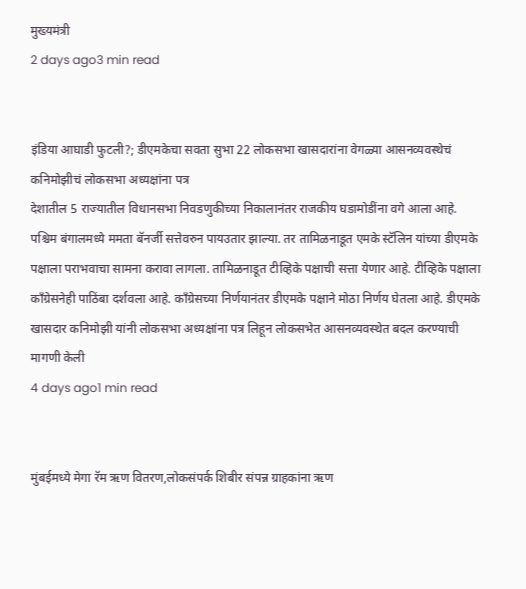मुख्यमंत्री
2 days ago3 min read


इंडिया आघाडी फुटली?; डीएमकेचा सवता सुभा 22 लोकसभा खासदारांना वेगळ्या आसनव्यवस्थेचं कनिमोझीचं लोकसभा अध्यक्षांना पत्र
देशातील 5 राज्यातील विधानसभा निवडणुकीच्या निकालानंतर राजकीय घडामोडींना वगे आला आहे. पश्चिम बंगालमध्ये ममता बॅनर्जी सत्तेवरुन पायउतार झाल्या. तर तामिळनाडूत एमके स्टॅलिन यांच्या डीएमके पक्षाला पराभवाचा सामना करावा लागला. तामिळनाडूत टीव्हिके पक्षाची सत्ता येणार आहे. टीव्हिके पक्षाला काँग्रेसनेही पाठिंबा दर्शवला आहे. काँग्रेसच्या निर्णयानंतर डीएमके पक्षाने मोठा निर्णय घेतला आहे. डीएमके खासदार कनिमोझी यांनी लोकसभा अध्यक्षांना पत्र लिहून लोकसभेत आसनव्यवस्थेत बदल करण्याची मागणी केली
4 days ago1 min read


मुंबईमध्ये मेगा रॅम ऋण वितरण,लोकसंपर्क शिबीर संपन्न ग्राहकांना ऋण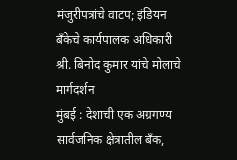मंजुरीपत्रांचे वाटप; इंडियन बँकेचे कार्यपालक अधिकारी श्री. बिनोद कुमार यांचे मोलाचे मार्गदर्शन
मुंबई : देशाची एक अग्रगण्य सार्वजनिक क्षेत्रातील बँक,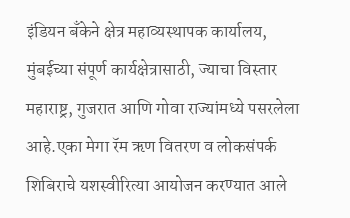इंडियन बँकेने क्षेत्र महाव्यस्थापक कार्यालय, मुंबईच्या संपूर्ण कार्यक्षेत्रासाठी, ज्याचा विस्तार महाराष्ट्र, गुजरात आणि गोवा राज्यांमध्ये पसरलेला आहे.एका मेगा रॅम ऋण वितरण व लोकसंपर्क शिबिराचे यशस्वीरित्या आयोजन करण्यात आले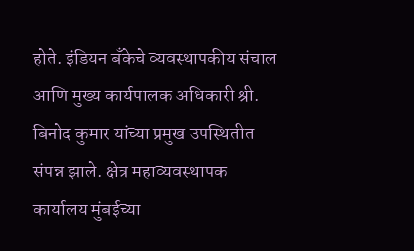होते. इंडियन बँकेचे व्यवस्थापकीय संचाल आणि मुख्य कार्यपालक अधिकारी श्री. बिनोद कुमार यांच्या प्रमुख उपस्थितीत संपन्न झाले. क्षेत्र महाव्यवस्थापक कार्यालय मुंबईच्या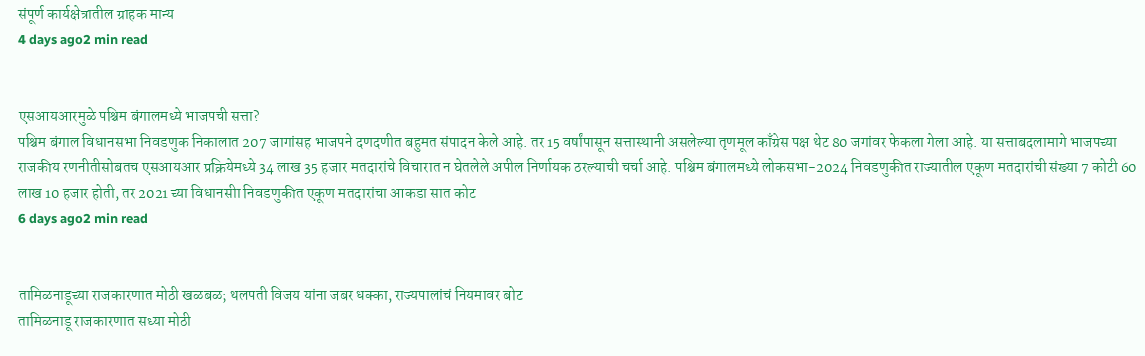संपूर्ण कार्यक्षेत्रातील ग्राहक मान्य
4 days ago2 min read


एसआयआरमुळे पश्चिम बंगालमध्ये भाजपची सत्ता?
पश्चिम बंगाल विधानसभा निवडणुक निकालात 207 जागांसह भाजपने दणदणीत बहुमत संपादन केले आहे. तर 15 वर्षांपासून सत्तास्थानी असलेल्या तृणमूल काँग्रेस पक्ष थेट 80 जगांवर फेकला गेला आहे. या सत्ताबदलामागे भाजपच्या राजकीय रणनीतीसोबतच एसआयआर प्रक्रियेमध्ये 34 लाख 35 हजार मतदारांचे विचारात न घेतलेले अपील निर्णायक ठरल्याची चर्चा आहे. पश्चिम बंगालमध्ये लोकसभा-2024 निवडणुकीत राज्यातील एकूण मतदारांची संख्या 7 कोटी 60 लाख 10 हजार होती, तर 2021 च्या विधानसीा निवडणुकीत एकूण मतदारांचा आकडा सात कोट
6 days ago2 min read


तामिळनाडूच्या राजकारणात मोठी खळबळ; थलपती विजय यांना जबर धक्का, राज्यपालांचं नियमावर बोट
तामिळनाडू राजकारणात सध्या मोठी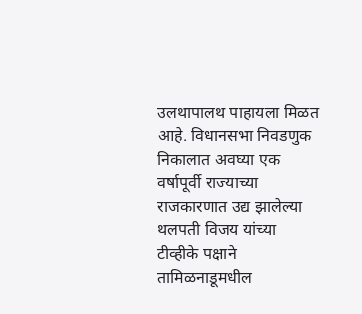उलथापालथ पाहायला मिळत आहे. विधानसभा निवडणुक निकालात अवघ्या एक वर्षापूर्वी राज्याच्या राजकारणात उद्य झालेल्या थलपती विजय यांच्या टीव्हीके पक्षाने तामिळनाडूमधील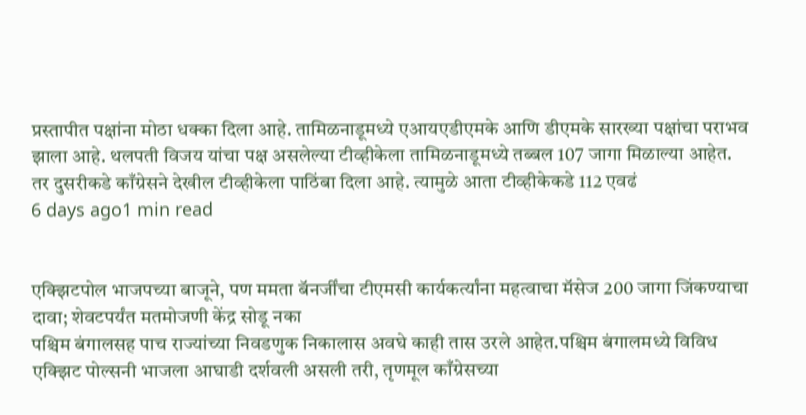प्रस्तापीत पक्षांना मोठा धक्का दिला आहे. तामिळनाडूमध्ये एआयएडीएमके आणि डीएमके सारख्या पक्षांचा पराभव झाला आहे. थलपती विजय यांचा पक्ष असलेल्या टीव्हीकेला तामिळनाडूमध्ये तब्बल 107 जागा मिळाल्या आहेत. तर दुसरीकडे काँग्रेसने देखील टीव्हीकेला पाठिंबा दिला आहे. त्यामुळे आता टीव्हीकेकडे 112 एवढं
6 days ago1 min read


एक्झिटपोल भाजपच्या बाजूने, पण ममता बॅनर्जींचा टीएमसी कार्यकर्त्यांना महत्वाचा मॅसेज 200 जागा जिंकण्याचा दावा; शेवटपर्यंत मतमोजणी केंद्र सोडू नका
पश्चिम बंगालसह पाच राज्यांच्या निवडणुक निकालास अवघे काही तास उरले आहेत.पश्चिम बंगालमध्ये विविध एक्झिट पोल्सनी भाजला आघाडी दर्शवली असली तरी, तृणमूल काँग्रेसच्या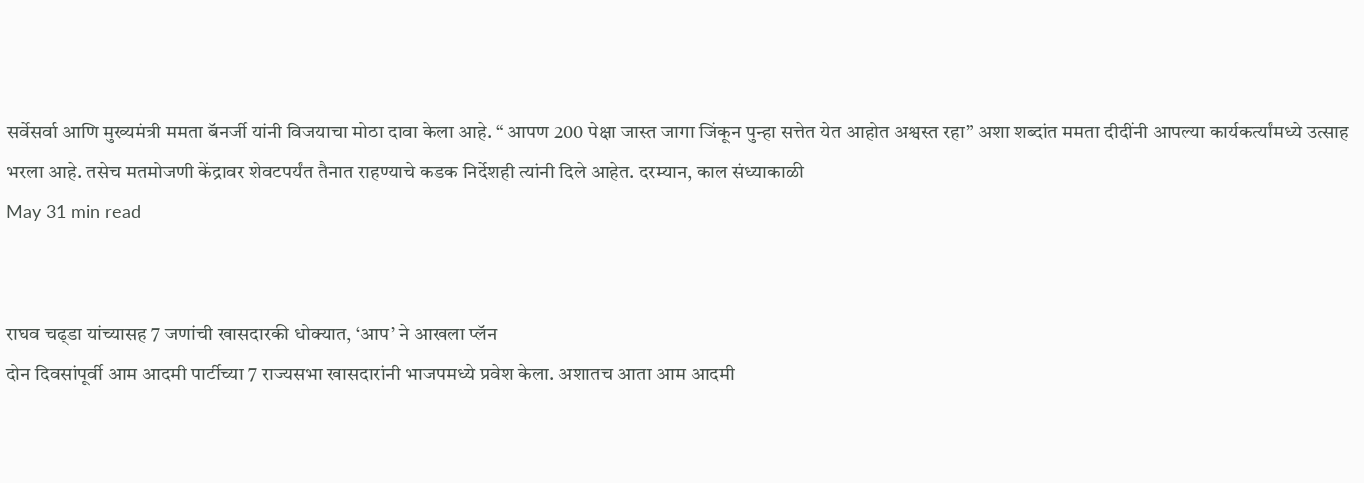सर्वेसर्वा आणि मुख्यमंत्री ममता बॅनर्जी यांनी विजयाचा मोठा दावा केला आहे. “ आपण 200 पेक्षा जास्त जागा जिंकून पुन्हा सत्तेत येत आहोत अश्वस्त रहा” अशा शब्दांत ममता दीदींनी आपल्या कार्यकर्त्यांमध्ये उत्साह भरला आहे. तसेच मतमोजणी केंद्रावर शेवटपर्यंत तैनात राहण्याचे कडक निर्देशही त्यांनी दिले आहेत. दरम्यान, काल संध्याकाळी
May 31 min read


राघव चढ्डा यांच्यासह 7 जणांची खासदारकी धोक्यात, ‘आप’ ने आखला प्लॅन
दोन दिवसांपूर्वी आम आदमी पार्टीच्या 7 राज्यसभा खासदारांनी भाजपमध्ये प्रवेश केला. अशातच आता आम आदमी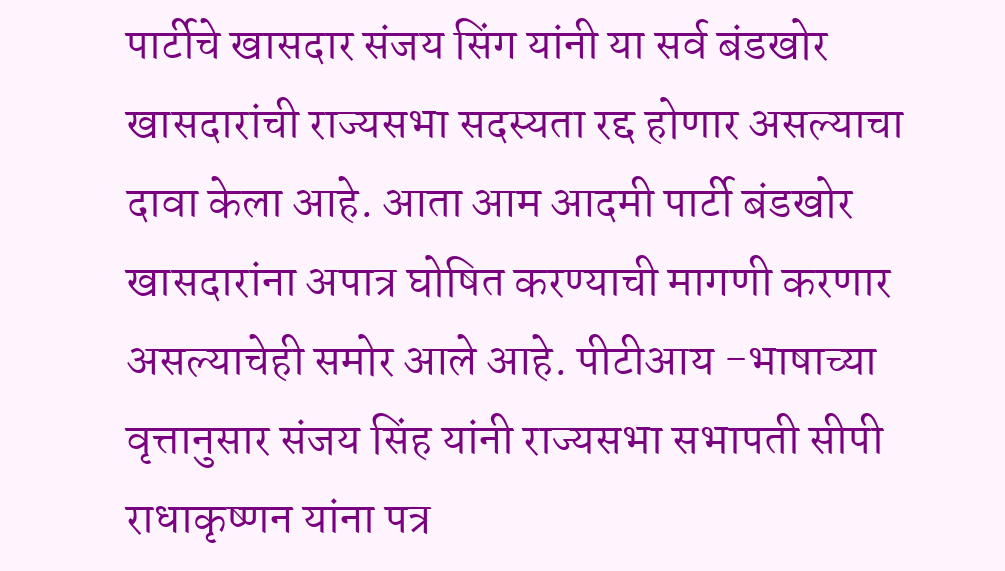पार्टीचे खासदार संजय सिंग यांनी या सर्व बंडखोर खासदारांची राज्यसभा सदस्यता रद्द होणार असल्याचा दावा केला आहे. आता आम आदमी पार्टी बंडखोर खासदारांना अपात्र घोषित करण्याची मागणी करणार असल्याचेही समोर आले आहे. पीटीआय -भाषाच्या वृत्तानुसार संजय सिंह यांनी राज्यसभा सभापती सीपी राधाकृष्णन यांना पत्र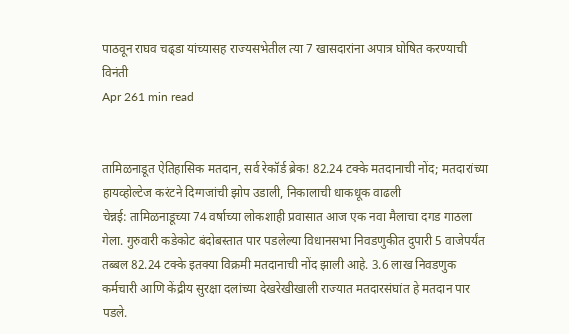पाठवून राघव चढ्डा यांच्यासह राज्यसभेतील त्या 7 खासदारांना अपात्र घोषित करण्याची विनंती
Apr 261 min read


तामिळनाडूत ऐतिहासिक मतदान, सर्व रेकॉर्ड ब्रेक! 82.24 टक्के मतदानाची नोंद; मतदारांच्या हायव्होल्टेज करंटने दिग्गजांची झोप उडाली, निकालाची धाकधूक वाढली
चेन्नई: तामिळनाडूच्या 74 वर्षाच्या लोकशाही प्रवासात आज एक नवा मैलाचा दगड गाठला गेला. गुरुवारी कडेकोट बंदोबस्तात पार पडलेल्या विधानसभा निवडणुकीत दुपारी 5 वाजेपर्यंत तब्बल 82.24 टक्के इतक्या विक्रमी मतदानाची नोंद झाली आहे. 3.6 लाख निवडणुक कर्मचारी आणि केंद्रीय सुरक्षा दलांच्या देखरेखीखाली राज्यात मतदारसंघांत हे मतदान पार पडले.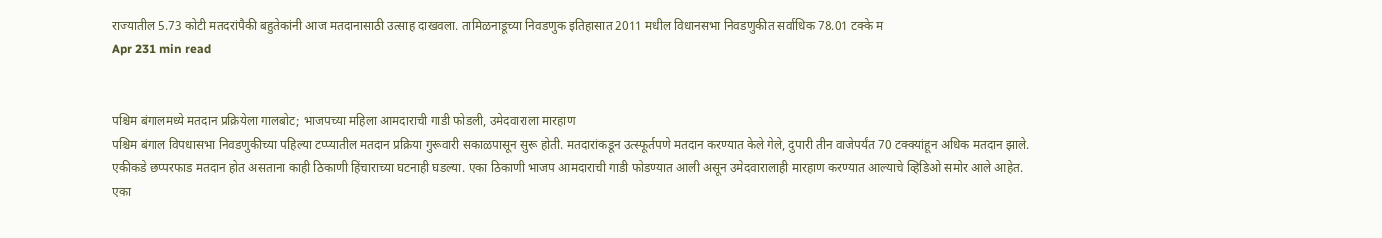राज्यातील 5.73 कोटी मतदरांपैकी बहुतेकांनी आज मतदानासाठी उत्साह दाखवला. तामिळनाडूच्या निवडणुक इतिहासात 2011 मधील विधानसभा निवडणुकीत सर्वाधिक 78.01 टक्के म
Apr 231 min read


पश्चिम बंगालमध्ये मतदान प्रक्रियेला गालबोट; भाजपच्या महिला आमदाराची गाडी फोडली, उमेदवाराला मारहाण
पश्चिम बंगाल विपधासभा निवडणुकीच्या पहिल्या टप्प्यातील मतदान प्रक्रिया गुरूवारी सकाळपासून सुरू होती. मतदारांकडून उत्स्फूर्तपणे मतदान करण्यात केले गेले, दुपारी तीन वाजेपर्यंत 70 टक्क्यांहून अधिक मतदान झाले. एकीकडे छप्परफाड मतदान होत असताना काही ठिकाणी हिंचाराच्या घटनाही घडल्या. एका ठिकाणी भाजप आमदाराची गाडी फोडण्यात आली असून उमेदवारालाही मारहाण करण्यात आल्याचे व्हिडिओ समोर आले आहेत. एका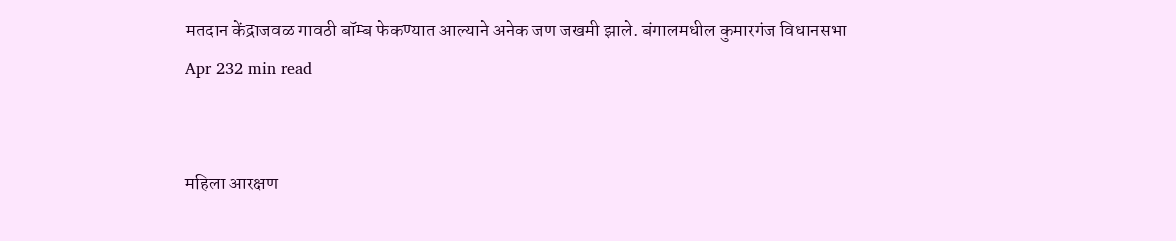मतदान केंद्राजवळ गावठी बॉम्ब फेकण्यात आल्याने अनेक जण जखमी झाले. बंगालमधील कुमारगंज विधानसभा
Apr 232 min read


महिला आरक्षण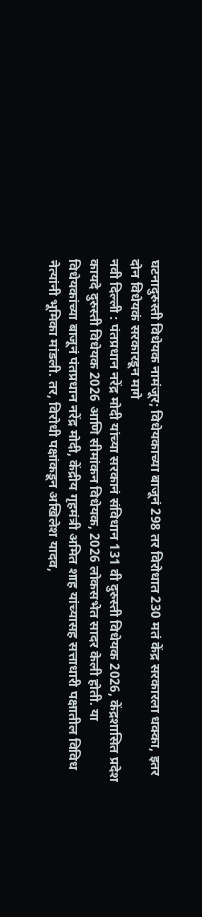घटनादुरुस्ती विधेयक नामंजूर; विधेयकाच्या बाजूनं 298 तर विरोधात 230 मतं केंद्र सरकारला धक्का, इतर दोन विधेयकं सरकारडून मागे
नवी दिल्ली : पंतप्रधान नरेंद्र मोदी यांच्या सरकानं संविधान 131 वी दुरुस्ती विधेयक 2026, केंद्रशासित प्रदेश कायदे दुरुस्ती विधेयक 2026 आणि सीमांकन विधेयक, 2026 लोकसभेत सादर केली होती. या विधेयकांच्या बाजूनं पंतप्रधान नरेंद्र मोदी, केंद्रीय गृहमंत्री अमित शाह यांच्यासह सत्ताधारी पक्षातील विविध नेत्यांनी भूमिका मांडली. तर, विरोधी पक्षांकडून अखिलेश यादव,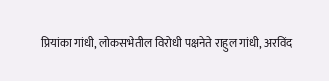प्रियांका गांधी, लोकसभेतील विरोधी पक्षनेते राहुल गांधी, अरविंद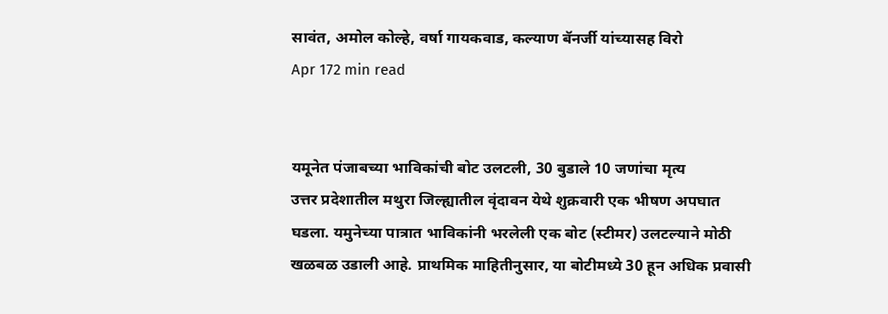सावंत, अमोल कोल्हे, वर्षा गायकवाड, कल्याण बॅनर्जी यांच्यासह विरो
Apr 172 min read


यमूनेत पंजाबच्या भाविकांची बोट उलटली, 30 बुडाले 10 जणांचा मृत्य
उत्तर प्रदेशातील मथुरा जिल्ह्यातील वृंदावन येथे शुक्रवारी एक भीषण अपघात घडला. यमुनेच्या पात्रात भाविकांनी भरलेली एक बोट (स्टीमर) उलटल्याने मोठी खळबळ उडाली आहे. प्राथमिक माहितीनुसार, या बोटीमध्ये 30 हून अधिक प्रवासी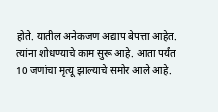होते. यातील अनेकजण अद्याप बेपत्ता आहेत. त्यांना शोधण्याचे काम सुरू आहे. आता पर्यंत 10 जणांचा मृत्यू झाल्याचे समोर आले आहे.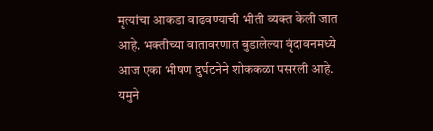मृत्यांचा आकडा वाढवण्याची भीती व्यक्त केली जात आहे. भक्तीच्या वातावरणात बुडालेल्या वृंदावनमध्ये आज एका भीषण दुर्घटनेने शोककळा पसरली आहे. यमुने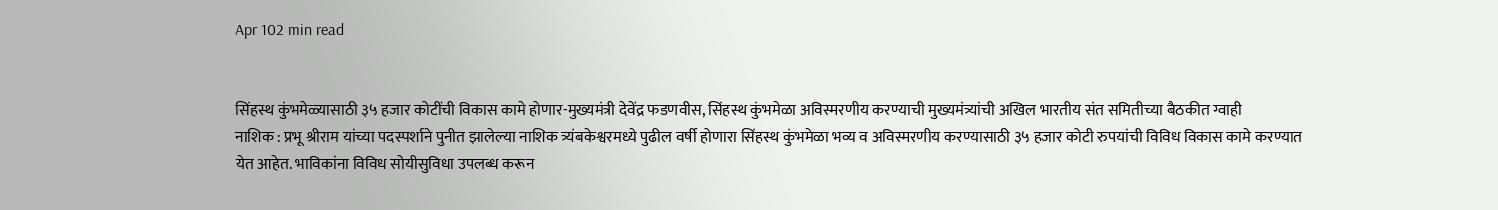Apr 102 min read


सिंहस्थ कुंभमेळ्यासाठी ३५ हजार कोटींची विकास कामे होणार-मुख्यमंत्री देवेंद्र फडणवीस, सिंहस्थ कुंभमेळा अविस्मरणीय करण्याची मुख्यमंत्र्यांची अखिल भारतीय संत समितीच्या बैठकीत ग्वाही
नाशिक : प्रभू श्रीराम यांच्या पदस्पर्शाने पुनीत झालेल्या नाशिक त्र्यंबकेश्वरमध्ये पुढील वर्षी होणारा सिंहस्थ कुंभमेळा भव्य व अविस्मरणीय करण्यासाठी ३५ हजार कोटी रुपयांची विविध विकास कामे करण्यात येत आहेत. भाविकांना विविध सोयीसुविधा उपलब्ध करून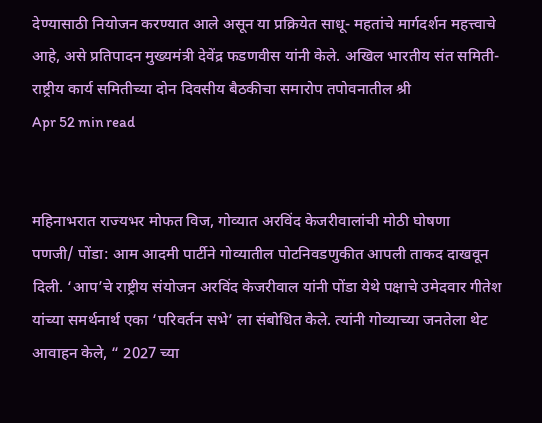देण्यासाठी नियोजन करण्यात आले असून या प्रक्रियेत साधू- महतांचे मार्गदर्शन महत्त्वाचे आहे, असे प्रतिपादन मुख्यमंत्री देवेंद्र फडणवीस यांनी केले. अखिल भारतीय संत समिती-राष्ट्रीय कार्य समितीच्या दोन दिवसीय बैठकीचा समारोप तपोवनातील श्री
Apr 52 min read


महिनाभरात राज्यभर मोफत विज, गोव्यात अरविंद केजरीवालांची मोठी घोषणा
पणजी/ पोंडा: आम आदमी पार्टीने गोव्यातील पोटनिवडणुकीत आपली ताकद दाखवून दिली. ‘आप’चे राष्ट्रीय संयोजन अरविंद केजरीवाल यांनी पोंडा येथे पक्षाचे उमेदवार गीतेश यांच्या समर्थनार्थ एका ‘परिवर्तन सभे’ ला संबोधित केले. त्यांनी गोव्याच्या जनतेला थेट आवाहन केले, “ 2027 च्या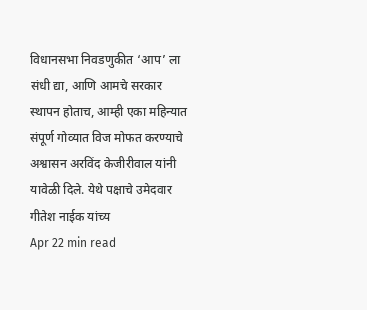विधानसभा निवडणुकीत ‘आप’ ला संधी द्या, आणि आमचे सरकार स्थापन होताच, आम्ही एका महिन्यात संपूर्ण गोव्यात विज मोफत करण्याचे अश्वासन अरविंद केजीरीवाल यांनी यावेळी दिले. येथे पक्षाचे उमेदवार गीतेश नाईक यांच्य
Apr 22 min read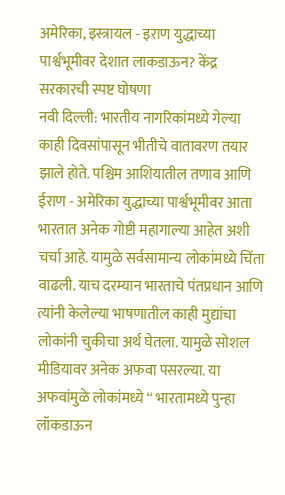अमेरिका, इस्त्रायल - इराण युद्धाच्या पार्श्वभूमीवर देशात लाकडाऊन? केंद्र सरकारची स्पष्ट घोषणा
नवी दिल्ली: भारतीय नागरिकांमध्ये गेल्या काही दिवसांपासून भीतीचे वातावरण तयार झाले होते. पश्चिम आशियातील तणाव आणि ईराण - अमेरिका युद्धाच्या पार्श्वभूमीवर आता भारतात अनेक गोष्टी महागाल्या आहेत अशी चर्चा आहे. यामुळे सर्वसामान्य लोकांमध्ये चिंता वाढली. याच दरम्यान भारताचे पंतप्रधान आणि त्यांनी केलेल्या भाषणातील काही मुद्यांचा लोकांनी चुकीचा अर्थ घेतला. यामुळे सोशल मीडियावर अनेक अफवा पसरल्या. या अफवांमुळे लोकांमध्ये “ भारतामध्ये पुन्हा लॉकडाऊन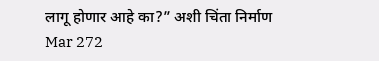लागू होणार आहे का?” अशी चिंता निर्माण
Mar 272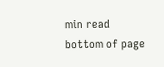min read
bottom of page